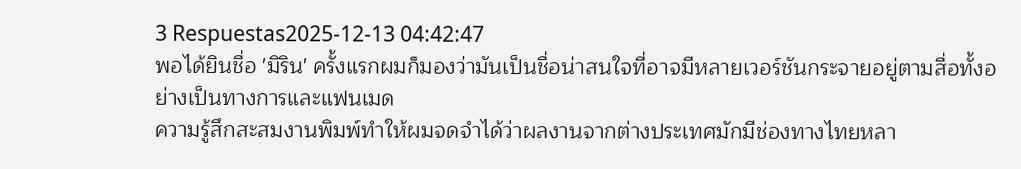3 Respuestas2025-12-13 04:42:47
พอได้ยินชื่อ 'มิริน' ครั้งแรกผมก็มองว่ามันเป็นชื่อน่าสนใจที่อาจมีหลายเวอร์ชันกระจายอยู่ตามสื่อทั้งอย่างเป็นทางการและแฟนเมด
ความรู้สึกสะสมงานพิมพ์ทำให้ผมจดจำได้ว่าผลงานจากต่างประเทศมักมีช่องทางไทยหลา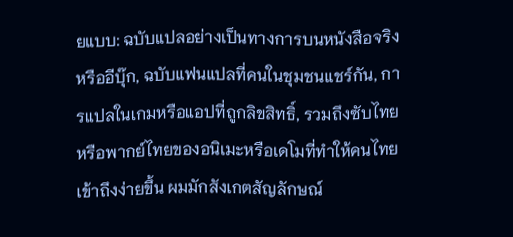ยแบบ: ฉบับแปลอย่างเป็นทางการบนหนังสือจริงหรืออีบุ๊ก, ฉบับแฟนแปลที่คนในชุมชนแชร์กัน, การแปลในเกมหรือแอปที่ถูกลิขสิทธิ์, รวมถึงซับไทยหรือพากย์ไทยของอนิเมะหรือเดโมที่ทำให้คนไทยเข้าถึงง่ายขึ้น ผมมักสังเกตสัญลักษณ์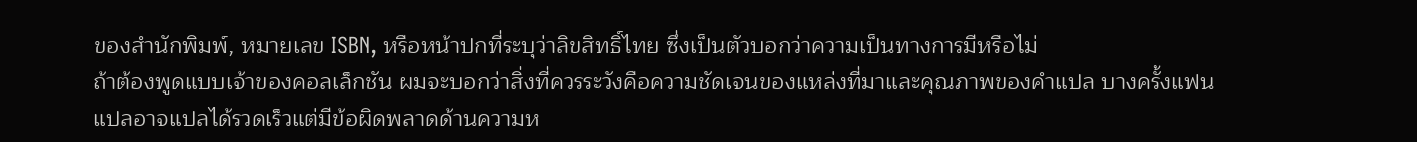ของสำนักพิมพ์, หมายเลข ISBN, หรือหน้าปกที่ระบุว่าลิขสิทธิ์ไทย ซึ่งเป็นตัวบอกว่าความเป็นทางการมีหรือไม่
ถ้าต้องพูดแบบเจ้าของคอลเล็กชัน ผมจะบอกว่าสิ่งที่ควรระวังคือความชัดเจนของแหล่งที่มาและคุณภาพของคำแปล บางครั้งแฟนแปลอาจแปลได้รวดเร็วแต่มีข้อผิดพลาดด้านความห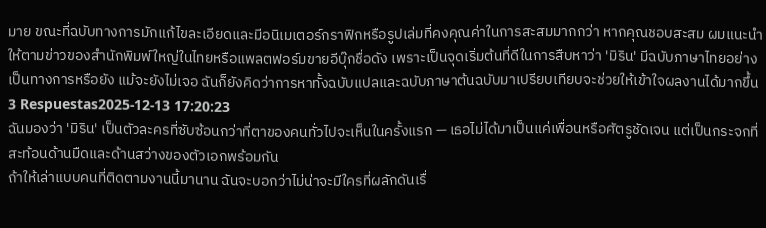มาย ขณะที่ฉบับทางการมักแก้ไขละเอียดและมีอนิเมเตอร์กราฟิกหรือรูปเล่มที่คงคุณค่าในการสะสมมากกว่า หากคุณชอบสะสม ผมแนะนำให้ตามข่าวของสำนักพิมพ์ใหญ่ในไทยหรือแพลตฟอร์มขายอีบุ๊กชื่อดัง เพราะเป็นจุดเริ่มต้นที่ดีในการสืบหาว่า 'มิริน' มีฉบับภาษาไทยอย่างเป็นทางการหรือยัง แม้จะยังไม่เจอ ฉันก็ยังคิดว่าการหาทั้งฉบับแปลและฉบับภาษาต้นฉบับมาเปรียบเทียบจะช่วยให้เข้าใจผลงานได้มากขึ้น
3 Respuestas2025-12-13 17:20:23
ฉันมองว่า 'มิริน' เป็นตัวละครที่ซับซ้อนกว่าที่ตาของคนทั่วไปจะเห็นในครั้งแรก — เธอไม่ได้มาเป็นแค่เพื่อนหรือศัตรูชัดเจน แต่เป็นกระจกที่สะท้อนด้านมืดและด้านสว่างของตัวเอกพร้อมกัน
ถ้าให้เล่าแบบคนที่ติดตามงานนี้มานาน ฉันจะบอกว่าไม่น่าจะมีใครที่ผลักดันเรื่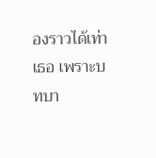องราวได้เท่าเธอ เพราะบทบา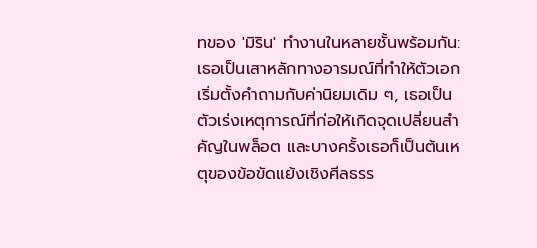ทของ 'มิริน' ทำงานในหลายชั้นพร้อมกัน: เธอเป็นเสาหลักทางอารมณ์ที่ทำให้ตัวเอกเริ่มตั้งคำถามกับค่านิยมเดิม ๆ, เธอเป็นตัวเร่งเหตุการณ์ที่ก่อให้เกิดจุดเปลี่ยนสำคัญในพล็อต และบางครั้งเธอก็เป็นต้นเหตุของข้อขัดแย้งเชิงศีลธรร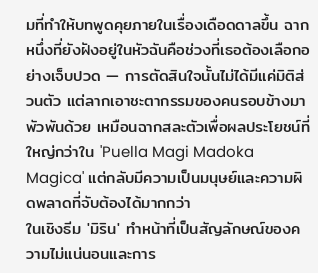มที่ทำให้บทพูดคุยภายในเรื่องเดือดดาลขึ้น ฉากหนึ่งที่ยังฝังอยู่ในหัวฉันคือช่วงที่เธอต้องเลือกอย่างเจ็บปวด — การตัดสินใจนั้นไม่ได้มีแค่มิติส่วนตัว แต่ลากเอาชะตากรรมของคนรอบข้างมาพัวพันด้วย เหมือนฉากสละตัวเพื่อผลประโยชน์ที่ใหญ่กว่าใน 'Puella Magi Madoka Magica' แต่กลับมีความเป็นมนุษย์และความผิดพลาดที่จับต้องได้มากกว่า
ในเชิงธีม 'มิริน' ทำหน้าที่เป็นสัญลักษณ์ของความไม่แน่นอนและการ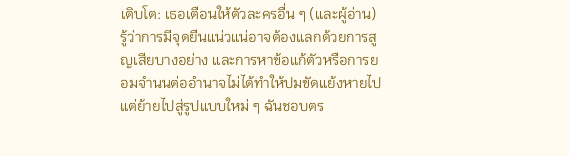เติบโต: เธอเตือนให้ตัวละครอื่น ๆ (และผู้อ่าน) รู้ว่าการมีจุดยืนแน่วแน่อาจต้องแลกด้วยการสูญเสียบางอย่าง และการหาข้อแก้ตัวหรือการยอมจำนนต่ออำนาจไม่ได้ทำให้ปมขัดแย้งหายไป แต่ย้ายไปสู่รูปแบบใหม่ ๆ ฉันชอบตร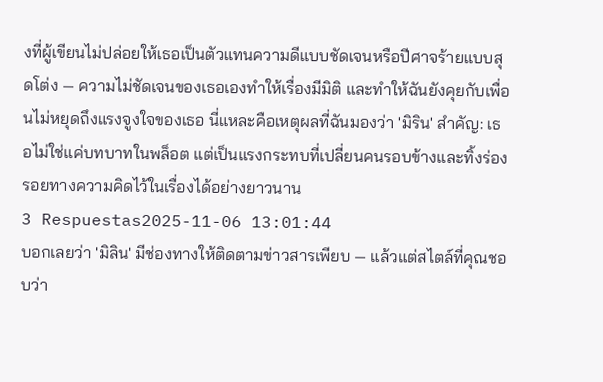งที่ผู้เขียนไม่ปล่อยให้เธอเป็นตัวแทนความดีแบบชัดเจนหรือปีศาจร้ายแบบสุดโต่ง — ความไม่ชัดเจนของเธอเองทำให้เรื่องมีมิติ และทำให้ฉันยังคุยกับเพื่อนไม่หยุดถึงแรงจูงใจของเธอ นี่แหละคือเหตุผลที่ฉันมองว่า 'มิริน' สำคัญ: เธอไม่ใช่แค่บทบาทในพล็อต แต่เป็นแรงกระทบที่เปลี่ยนคนรอบข้างและทิ้งร่องรอยทางความคิดไว้ในเรื่องได้อย่างยาวนาน
3 Respuestas2025-11-06 13:01:44
บอกเลยว่า 'มิลิน' มีช่องทางให้ติดตามข่าวสารเพียบ — แล้วแต่สไตล์ที่คุณชอบว่า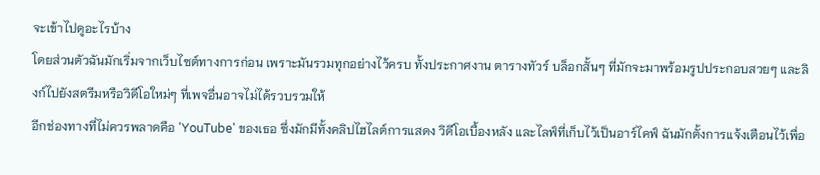จะเข้าไปดูอะไรบ้าง
โดยส่วนตัวฉันมักเริ่มจากเว็บไซต์ทางการก่อน เพราะมันรวมทุกอย่างไว้ครบ ทั้งประกาศงาน ตารางทัวร์ บล็อกสั้นๆ ที่มักจะมาพร้อมรูปประกอบสวยๆ และลิงก์ไปยังสตรีมหรือวิดีโอใหม่ๆ ที่เพจอื่นอาจไม่ได้รวบรวมให้
อีกช่องทางที่ไม่ควรพลาดคือ 'YouTube' ของเธอ ซึ่งมักมีทั้งคลิปไฮไลต์การแสดง วิดีโอเบื้องหลัง และไลฟ์ที่เก็บไว้เป็นอาร์ไคฟ์ ฉันมักตั้งการแจ้งเตือนไว้เพื่อ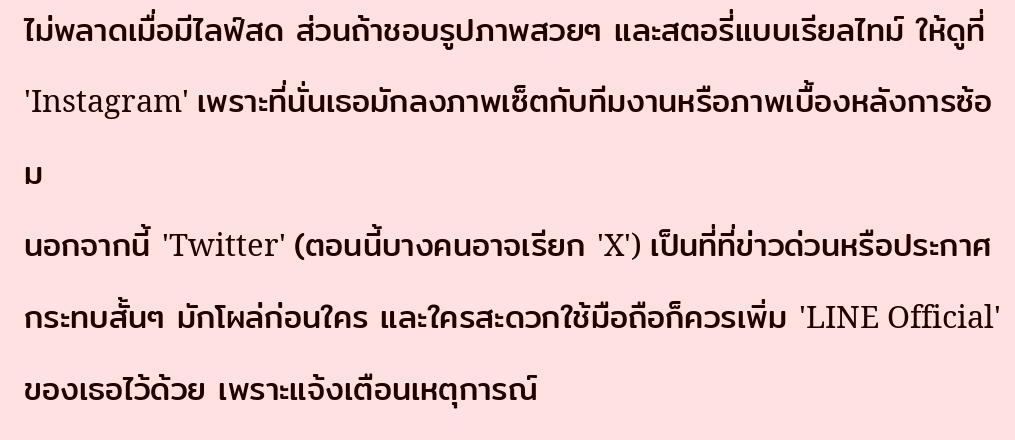ไม่พลาดเมื่อมีไลฟ์สด ส่วนถ้าชอบรูปภาพสวยๆ และสตอรี่แบบเรียลไทม์ ให้ดูที่ 'Instagram' เพราะที่นั่นเธอมักลงภาพเซ็ตกับทีมงานหรือภาพเบื้องหลังการซ้อม
นอกจากนี้ 'Twitter' (ตอนนี้บางคนอาจเรียก 'X') เป็นที่ที่ข่าวด่วนหรือประกาศกระทบสั้นๆ มักโผล่ก่อนใคร และใครสะดวกใช้มือถือก็ควรเพิ่ม 'LINE Official' ของเธอไว้ด้วย เพราะแจ้งเตือนเหตุการณ์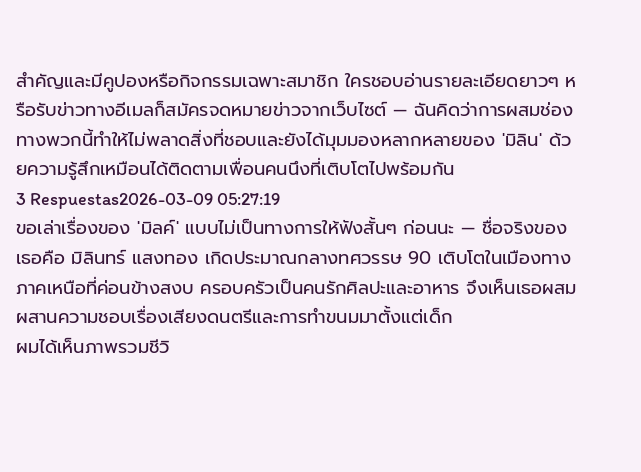สำคัญและมีคูปองหรือกิจกรรมเฉพาะสมาชิก ใครชอบอ่านรายละเอียดยาวๆ หรือรับข่าวทางอีเมลก็สมัครจดหมายข่าวจากเว็บไซต์ — ฉันคิดว่าการผสมช่องทางพวกนี้ทำให้ไม่พลาดสิ่งที่ชอบและยังได้มุมมองหลากหลายของ 'มิลิน' ด้วยความรู้สึกเหมือนได้ติดตามเพื่อนคนนึงที่เติบโตไปพร้อมกัน
3 Respuestas2026-03-09 05:27:19
ขอเล่าเรื่องของ 'มิลค์' แบบไม่เป็นทางการให้ฟังสั้นๆ ก่อนนะ — ชื่อจริงของเธอคือ มิลินทร์ แสงทอง เกิดประมาณกลางทศวรรษ 90 เติบโตในเมืองทางภาคเหนือที่ค่อนข้างสงบ ครอบครัวเป็นคนรักศิลปะและอาหาร จึงเห็นเธอผสมผสานความชอบเรื่องเสียงดนตรีและการทำขนมมาตั้งแต่เด็ก
ผมได้เห็นภาพรวมชีวิ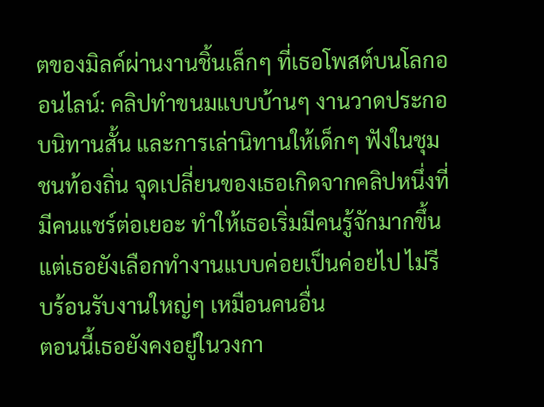ตของมิลค์ผ่านงานชิ้นเล็กๆ ที่เธอโพสต์บนโลกออนไลน์: คลิปทำขนมแบบบ้านๆ งานวาดประกอบนิทานสั้น และการเล่านิทานให้เด็กๆ ฟังในชุมชนท้องถิ่น จุดเปลี่ยนของเธอเกิดจากคลิปหนึ่งที่มีคนแชร์ต่อเยอะ ทำให้เธอเริ่มมีคนรู้จักมากขึ้น แต่เธอยังเลือกทำงานแบบค่อยเป็นค่อยไป ไม่รีบร้อนรับงานใหญ่ๆ เหมือนคนอื่น
ตอนนี้เธอยังคงอยู่ในวงกา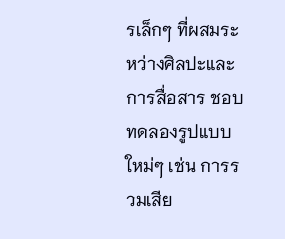รเล็กๆ ที่ผสมระหว่างศิลปะและการสื่อสาร ชอบทดลองรูปแบบใหม่ๆ เช่น การรวมเสีย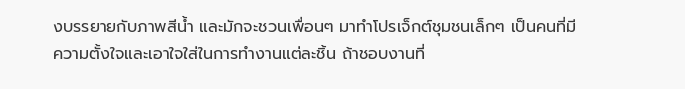งบรรยายกับภาพสีน้ำ และมักจะชวนเพื่อนๆ มาทำโปรเจ็กต์ชุมชนเล็กๆ เป็นคนที่มีความตั้งใจและเอาใจใส่ในการทำงานแต่ละชิ้น ถ้าชอบงานที่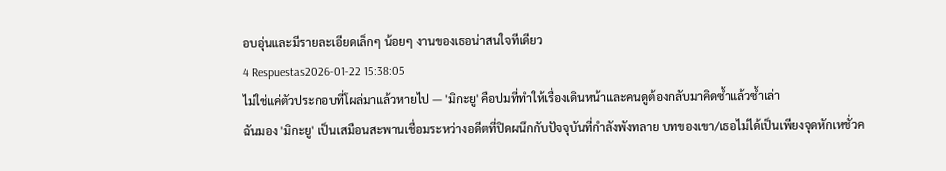อบอุ่นและมีรายละเอียดเล็กๆ น้อยๆ งานของเธอน่าสนใจทีเดียว
4 Respuestas2026-01-22 15:38:05
ไม่ใช่แค่ตัวประกอบที่โผล่มาแล้วหายไป — 'มิกะยู' คือปมที่ทำให้เรื่องเดินหน้าและคนดูต้องกลับมาคิดซ้ำแล้วซ้ำเล่า
ฉันมอง 'มิกะยู' เป็นเสมือนสะพานเชื่อมระหว่างอดีตที่ปิดผนึกกับปัจจุบันที่กำลังพังทลาย บทของเขา/เธอไม่ได้เป็นเพียงจุดหักเหชั่วค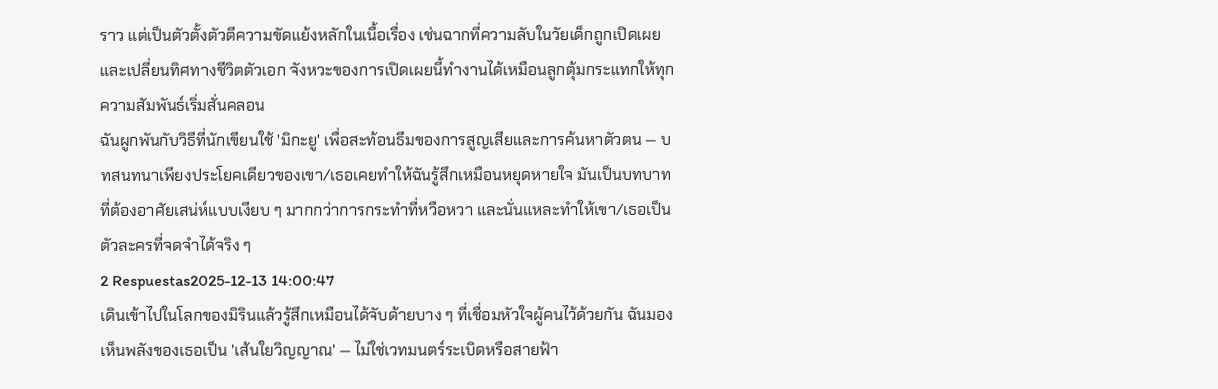ราว แต่เป็นตัวตั้งตัวตีความขัดแย้งหลักในเนื้อเรื่อง เช่นฉากที่ความลับในวัยเด็กถูกเปิดเผยและเปลี่ยนทิศทางชีวิตตัวเอก จังหวะของการเปิดเผยนี้ทำงานได้เหมือนลูกตุ้มกระแทกให้ทุกความสัมพันธ์เริ่มสั่นคลอน
ฉันผูกพันกับวิธีที่นักเขียนใช้ 'มิกะยู' เพื่อสะท้อนธีมของการสูญเสียและการค้นหาตัวตน — บทสนทนาเพียงประโยคเดียวของเขา/เธอเคยทำให้ฉันรู้สึกเหมือนหยุดหายใจ มันเป็นบทบาทที่ต้องอาศัยเสน่ห์แบบเงียบ ๆ มากกว่าการกระทำที่หวือหวา และนั่นแหละทำให้เขา/เธอเป็นตัวละครที่จดจำได้จริง ๆ
2 Respuestas2025-12-13 14:00:47
เดินเข้าไปในโลกของมิรินแล้วรู้สึกเหมือนได้จับด้ายบาง ๆ ที่เชื่อมหัวใจผู้คนไว้ด้วยกัน ฉันมองเห็นพลังของเธอเป็น 'เส้นใยวิญญาณ' — ไม่ใช่เวทมนตร์ระเบิดหรือสายฟ้า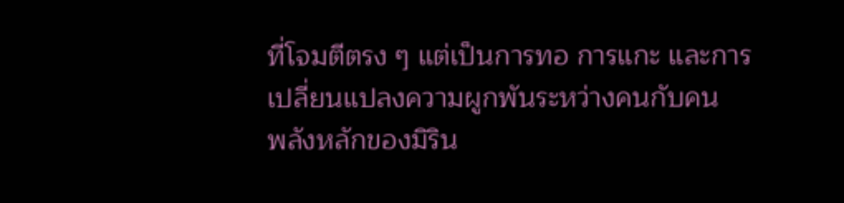ที่โจมตีตรง ๆ แต่เป็นการทอ การแกะ และการเปลี่ยนแปลงความผูกพันระหว่างคนกับคน
พลังหลักของมิริน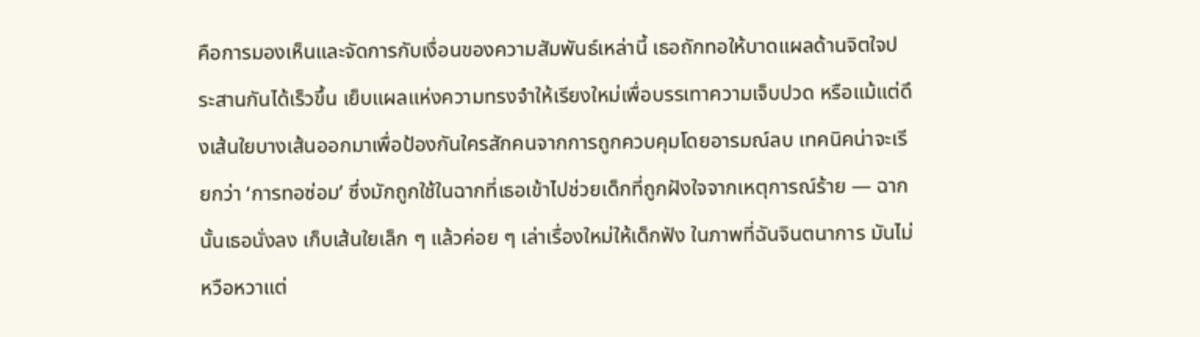คือการมองเห็นและจัดการกับเงื่อนของความสัมพันธ์เหล่านี้ เธอถักทอให้บาดแผลด้านจิตใจประสานกันได้เร็วขึ้น เย็บแผลแห่งความทรงจำให้เรียงใหม่เพื่อบรรเทาความเจ็บปวด หรือแม้แต่ดึงเส้นใยบางเส้นออกมาเพื่อป้องกันใครสักคนจากการถูกควบคุมโดยอารมณ์ลบ เทคนิคน่าจะเรียกว่า ‘การทอซ่อม’ ซึ่งมักถูกใช้ในฉากที่เธอเข้าไปช่วยเด็กที่ถูกฝังใจจากเหตุการณ์ร้าย — ฉากนั้นเธอนั่งลง เก็บเส้นใยเล็ก ๆ แล้วค่อย ๆ เล่าเรื่องใหม่ให้เด็กฟัง ในภาพที่ฉันจินตนาการ มันไม่หวือหวาแต่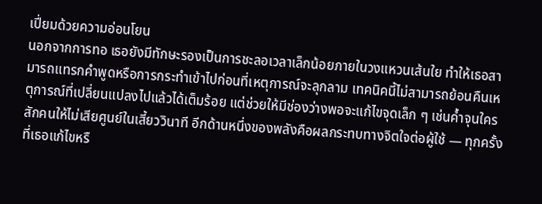เปี่ยมด้วยความอ่อนโยน
นอกจากการทอ เธอยังมีทักษะรองเป็นการชะลอเวลาเล็กน้อยภายในวงแหวนเส้นใย ทำให้เธอสามารถแทรกคำพูดหรือการกระทำเข้าไปก่อนที่เหตุการณ์จะลุกลาม เทคนิคนี้ไม่สามารถย้อนคืนเหตุการณ์ที่เปลี่ยนแปลงไปแล้วได้เต็มร้อย แต่ช่วยให้มีช่องว่างพอจะแก้ไขจุดเล็ก ๆ เช่นค้ำจุนใครสักคนให้ไม่เสียศูนย์ในเสี้ยววินาที อีกด้านหนึ่งของพลังคือผลกระทบทางจิตใจต่อผู้ใช้ — ทุกครั้งที่เธอแก้ไขหรื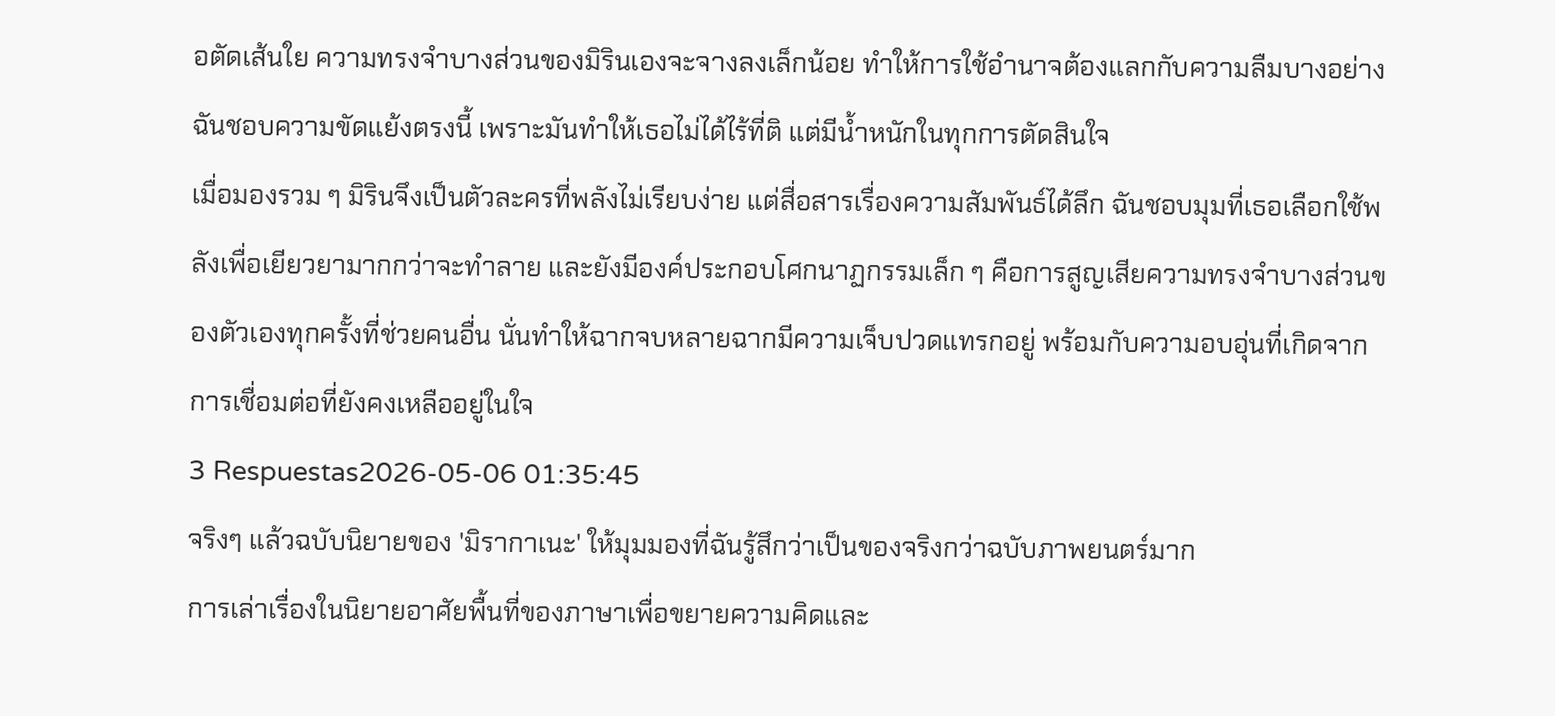อตัดเส้นใย ความทรงจำบางส่วนของมิรินเองจะจางลงเล็กน้อย ทำให้การใช้อำนาจต้องแลกกับความลืมบางอย่าง ฉันชอบความขัดแย้งตรงนี้ เพราะมันทำให้เธอไม่ได้ไร้ที่ติ แต่มีน้ำหนักในทุกการตัดสินใจ
เมื่อมองรวม ๆ มิรินจึงเป็นตัวละครที่พลังไม่เรียบง่าย แต่สื่อสารเรื่องความสัมพันธ์ได้ลึก ฉันชอบมุมที่เธอเลือกใช้พลังเพื่อเยียวยามากกว่าจะทำลาย และยังมีองค์ประกอบโศกนาฏกรรมเล็ก ๆ คือการสูญเสียความทรงจำบางส่วนของตัวเองทุกครั้งที่ช่วยคนอื่น นั่นทำให้ฉากจบหลายฉากมีความเจ็บปวดแทรกอยู่ พร้อมกับความอบอุ่นที่เกิดจากการเชื่อมต่อที่ยังคงเหลืออยู่ในใจ
3 Respuestas2026-05-06 01:35:45
จริงๆ แล้วฉบับนิยายของ 'มิรากาเนะ' ให้มุมมองที่ฉันรู้สึกว่าเป็นของจริงกว่าฉบับภาพยนตร์มาก
การเล่าเรื่องในนิยายอาศัยพื้นที่ของภาษาเพื่อขยายความคิดและ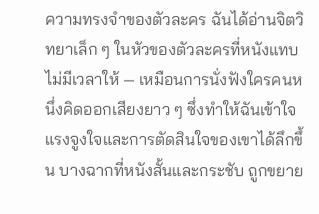ความทรงจำของตัวละคร ฉันได้อ่านจิตวิทยาเล็ก ๆ ในหัวของตัวละครที่หนังแทบไม่มีเวลาให้ — เหมือนการนั่งฟังใครคนหนึ่งคิดออกเสียงยาว ๆ ซึ่งทำให้ฉันเข้าใจแรงจูงใจและการตัดสินใจของเขาได้ลึกขึ้น บางฉากที่หนังสั้นและกระชับ ถูกขยาย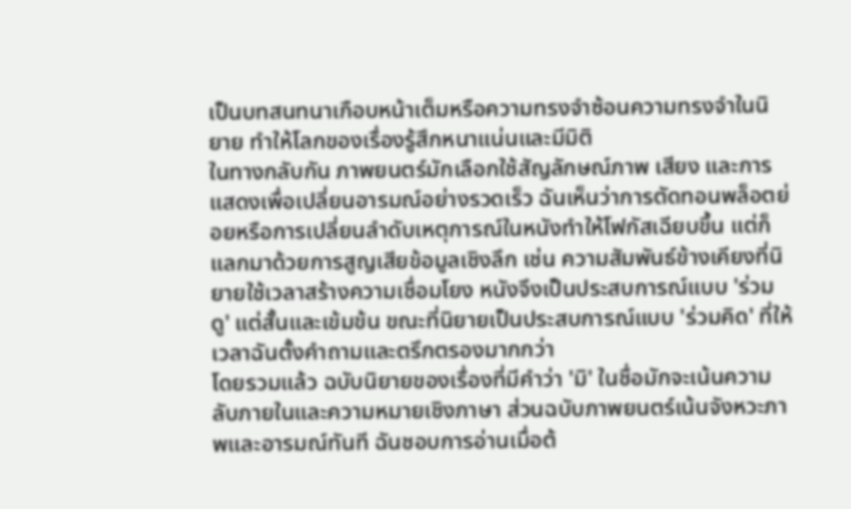เป็นบทสนทนาเกือบหน้าเต็มหรือความทรงจำซ้อนความทรงจำในนิยาย ทำให้โลกของเรื่องรู้สึกหนาแน่นและมีมิติ
ในทางกลับกัน ภาพยนตร์มักเลือกใช้สัญลักษณ์ภาพ เสียง และการแสดงเพื่อเปลี่ยนอารมณ์อย่างรวดเร็ว ฉันเห็นว่าการตัดทอนพล็อตย่อยหรือการเปลี่ยนลำดับเหตุการณ์ในหนังทำให้โฟกัสเฉียบขึ้น แต่ก็แลกมาด้วยการสูญเสียข้อมูลเชิงลึก เช่น ความสัมพันธ์ข้างเคียงที่นิยายใช้เวลาสร้างความเชื่อมโยง หนังจึงเป็นประสบการณ์แบบ 'ร่วมดู' แต่สั้นและเข้มข้น ขณะที่นิยายเป็นประสบการณ์แบบ 'ร่วมคิด' ที่ให้เวลาฉันตั้งคำถามและตรึกตรองมากกว่า
โดยรวมแล้ว ฉบับนิยายของเรื่องที่มีคำว่า 'มิ' ในชื่อมักจะเน้นความลับภายในและความหมายเชิงภาษา ส่วนฉบับภาพยนตร์เน้นจังหวะภาพและอารมณ์ทันที ฉันชอบการอ่านเมื่อต้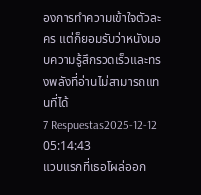องการทำความเข้าใจตัวละคร แต่ก็ยอมรับว่าหนังมอบความรู้สึกรวดเร็วและทรงพลังที่อ่านไม่สามารถแทนที่ได้
7 Respuestas2025-12-12 05:14:43
แวบแรกที่เธอโผล่ออก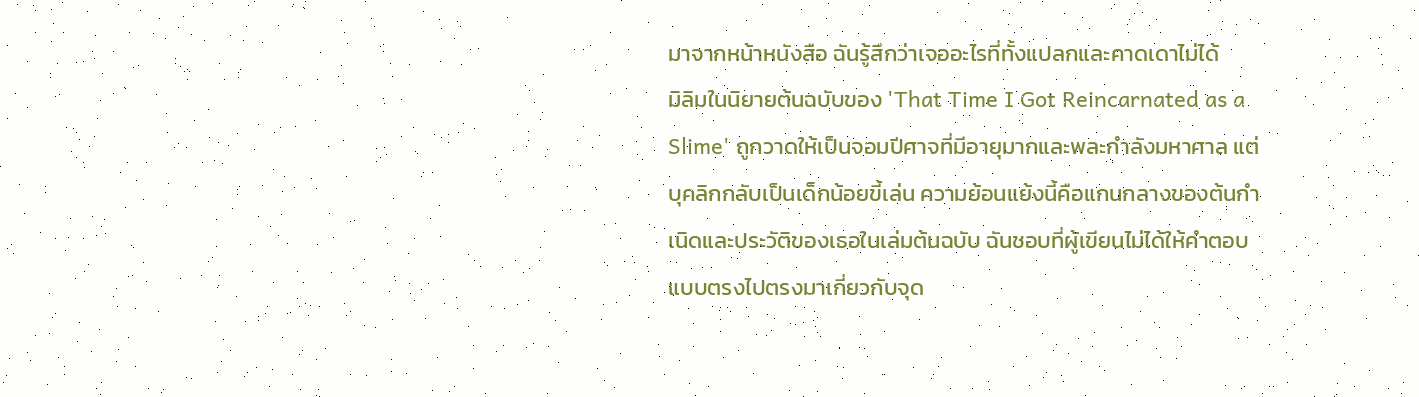มาจากหน้าหนังสือ ฉันรู้สึกว่าเจออะไรที่ทั้งแปลกและคาดเดาไม่ได้
มิลิมในนิยายต้นฉบับของ 'That Time I Got Reincarnated as a Slime' ถูกวาดให้เป็นจอมปีศาจที่มีอายุมากและพละกำลังมหาศาล แต่บุคลิกกลับเป็นเด็กน้อยขี้เล่น ความย้อนแย้งนี้คือแกนกลางของต้นกำเนิดและประวัติของเธอในเล่มต้นฉบับ ฉันชอบที่ผู้เขียนไม่ได้ให้คำตอบแบบตรงไปตรงมาเกี่ยวกับจุด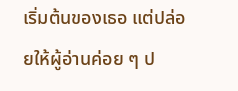เริ่มต้นของเธอ แต่ปล่อยให้ผู้อ่านค่อย ๆ ป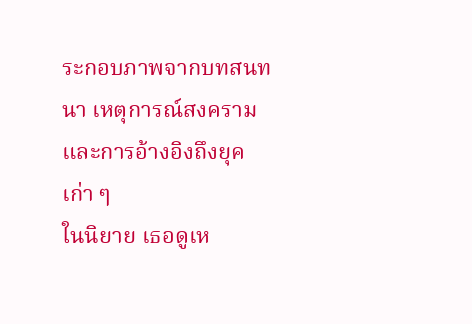ระกอบภาพจากบทสนทนา เหตุการณ์สงคราม และการอ้างอิงถึงยุคเก่า ๆ
ในนิยาย เธอดูเห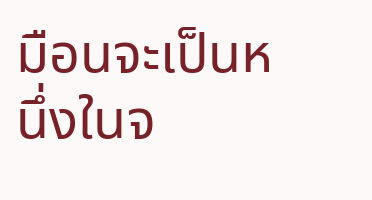มือนจะเป็นหนึ่งในจ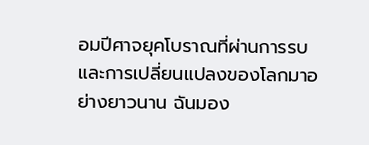อมปีศาจยุคโบราณที่ผ่านการรบและการเปลี่ยนแปลงของโลกมาอย่างยาวนาน ฉันมอง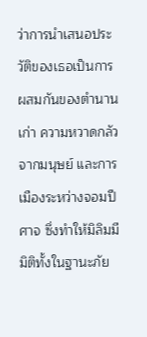ว่าการนำเสนอประวัติของเธอเป็นการผสมกันของตำนานเก่า ความหวาดกลัวจากมนุษย์ และการเมืองระหว่างจอมปีศาจ ซึ่งทำให้มิลิมมีมิติทั้งในฐานะภัย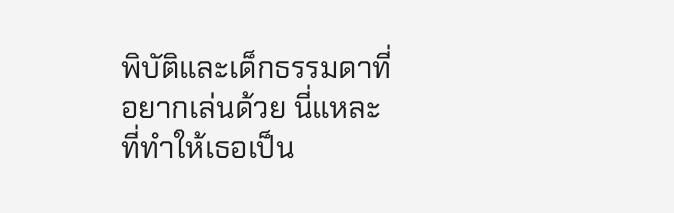พิบัติและเด็กธรรมดาที่อยากเล่นด้วย นี่แหละที่ทำให้เธอเป็น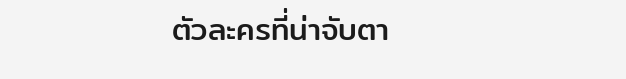ตัวละครที่น่าจับตา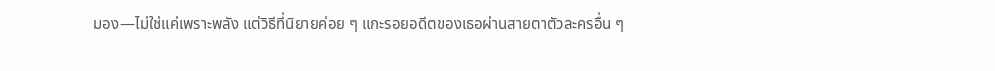มอง—ไม่ใช่แค่เพราะพลัง แต่วิธีที่นิยายค่อย ๆ แกะรอยอดีตของเธอผ่านสายตาตัวละครอื่น ๆ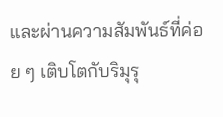และผ่านความสัมพันธ์ที่ค่อย ๆ เติบโตกับริมุรุ